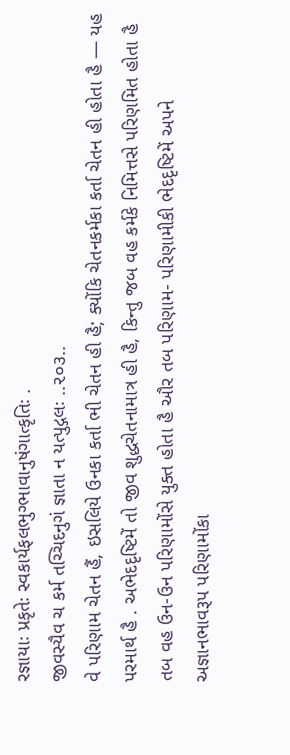રજ્ઞાયાઃ પ્રકૃતેઃ સ્વકાર્યફલભુગ્ભાવાનુષંગાત્કૃતિઃ .
જીવસ્યૈવ ચ કર્મ તચ્ચિદનુગં જ્ઞાતા ન યત્પુદ્ગલઃ ..૨૦૩..
વે પરિણામ ચેતન હૈં, ઇસલિયે ઉનકા કર્તા ભી ચેતન હી હૈ; ક્યોંકિ ચેતનકર્મકા કર્તા ચેતન હી હોતા હૈ — યહ પરમાર્થ હૈ . અભેદદૃષ્ટિમેં તો જીવ શુદ્ધચેતનામાત્ર હી હૈ, કિન્તુ જબ વહ કર્મકે નિમિત્તસે પરિણમિત હોતા હૈ તબ વહ ઉન-ઉન પરિણામોંસે યુક્ત હોતા હૈ ઔર તબ પરિણામ- પરિણામીકી ભેદદૃષ્ટિમેં અપને અજ્ઞાનભાવરૂપ પરિણામોંકા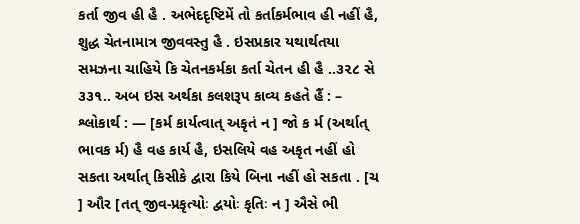કર્તા જીવ હી હૈ . અભેદદૃષ્ટિમેં તો કર્તાકર્મભાવ હી નહીં હૈ, શુદ્ધ ચેતનામાત્ર જીવવસ્તુ હૈ . ઇસપ્રકાર યથાર્થતયા સમઝના ચાહિયે કિ ચેતનકર્મકા કર્તા ચેતન હી હૈ ..૩૨૮ સે ૩૩૧.. અબ ઇસ અર્થકા કલશરૂપ કાવ્ય કહતે હૈં : –
શ્લોકાર્થ : — [કર્મ કાર્યત્વાત્ અકૃતં ન ] જો ક ર્મ (અર્થાત્ ભાવક ર્મ) હૈ વહ કાર્ય હૈ, ઇસલિયે વહ અકૃત નહીં હો સકતા અર્થાત્ કિસીકે દ્વારા કિયે બિના નહીં હો સકતા . [ચ ] ઔર [તત્ જીવ-પ્રકૃત્યોઃ દ્વયોઃ કૃતિઃ ન ] ઐસે ભી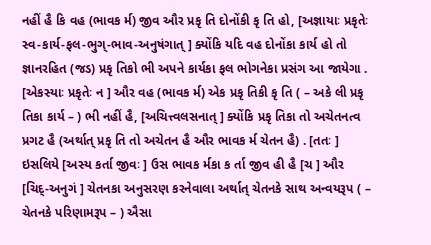નહીં હૈ કિ વહ (ભાવક ર્મ) જીવ ઔર પ્રકૃ તિ દોનોંકી કૃ તિ હો, [અજ્ઞાયાઃ પ્રકૃતેઃ સ્વ-કાર્ય-ફલ-ભુગ્-ભાવ-અનુષંગાત્ ] ક્યોંકિ યદિ વહ દોનોંકા કાર્ય હો તો જ્ઞાનરહિત (જડ) પ્રકૃ તિકો ભી અપને કાર્યકા ફલ ભોગનેકા પ્રસંગ આ જાયેગા . [એકસ્યાઃ પ્રકૃતેઃ ન ] ઔર વહ (ભાવક ર્મ) એક પ્રકૃ તિકી કૃ તિ ( – અકે લી પ્રકૃ તિકા કાર્ય – ) ભી નહીં હૈ, [અચિત્ત્વલસનાત્ ] ક્યોંકિ પ્રકૃ તિકા તો અચેતનત્વ પ્રગટ હૈ (અર્થાત્ પ્રકૃ તિ તો અચેતન હૈ ઔર ભાવક ર્મ ચેતન હૈ) . [તતઃ ] ઇસલિયે [અસ્ય કર્તા જીવઃ ] ઉસ ભાવક ર્મકા ક ર્તા જીવ હી હૈ [ચ ] ઔર [ચિદ્-અનુગં ] ચેતનકા અનુસરણ કરનેવાલા અર્થાત્ ચેતનકે સાથ અન્વયરૂપ ( – ચેતનકે પરિણામરૂપ – ) ઐસા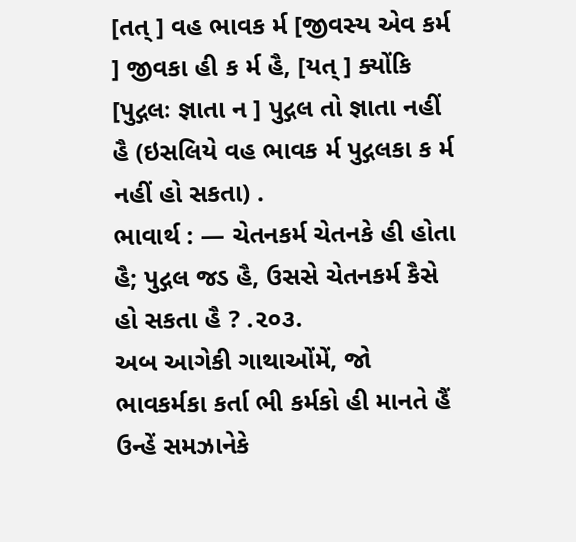[તત્ ] વહ ભાવક ર્મ [જીવસ્ય એવ કર્મ ] જીવકા હી ક ર્મ હૈ, [યત્ ] ક્યોંકિ [પુદ્ગલઃ જ્ઞાતા ન ] પુદ્ગલ તો જ્ઞાતા નહીં હૈ (ઇસલિયે વહ ભાવક ર્મ પુદ્ગલકા ક ર્મ નહીં હો સકતા) .
ભાવાર્થ : — ચેતનકર્મ ચેતનકે હી હોતા હૈ; પુદ્ગલ જડ હૈ, ઉસસે ચેતનકર્મ કૈસે હો સકતા હૈ ? .૨૦૩.
અબ આગેકી ગાથાઓંમેં, જો ભાવકર્મકા કર્તા ભી કર્મકો હી માનતે હૈં ઉન્હેં સમઝાનેકે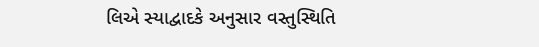લિએ સ્યાદ્વાદકે અનુસાર વસ્તુસ્થિતિ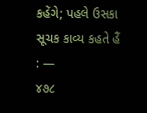કહેંગે; પહલે ઉસકા સૂચક કાવ્ય કહતે હૈં : —
૪૭૮